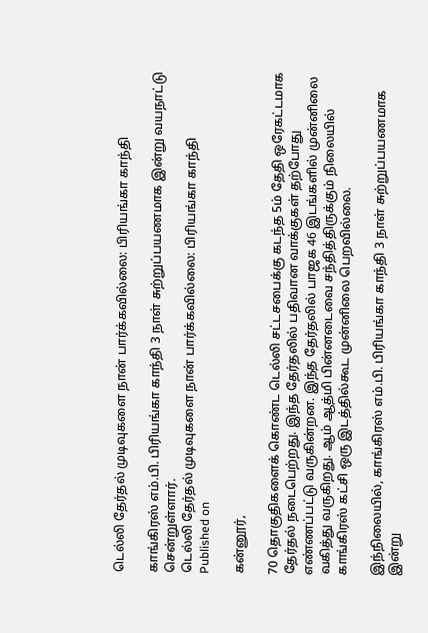டெல்லி தேர்தல் முடிவுகளை நான் பார்க்கவில்லை: பிரியங்கா காந்தி

காங்கிரஸ் எம்.பி. பிரியங்கா காந்தி 3 நாள் சுற்றுப்பயணமாக இன்று வயநாட்டு சென்றுள்ளார்.
டெல்லி தேர்தல் முடிவுகளை நான் பார்க்கவில்லை: பிரியங்கா காந்தி
Published on

கன்னூர்,

70 தொகுதிகளைக் கொண்ட டெல்லி சட்டசபைக்கு கடந்த 5ம் தேதி ஒரேகட்டமாக தேர்தல் நடைபெற்றது. இந்த தேர்தலில் பதிவான வாக்குகள் தற்போது எண்ணப்பட்டு வருகின்றன. இந்த தேர்தலில் பாஜக 46 இடங்களில் முன்னிலை வகித்து வருகிறது. ஆம் ஆத்மி பின்னடைவை சந்தித்திருக்கும் நிலையில் காங்கிரஸ் கட்சி ஒரு இடத்தில்கூட முன்னிலை பெறவில்லை.

இந்நிலையில், காங்கிரஸ் எம்.பி. பிரியங்கா காந்தி 3 நாள் சுற்றுப்பயணமாக இன்று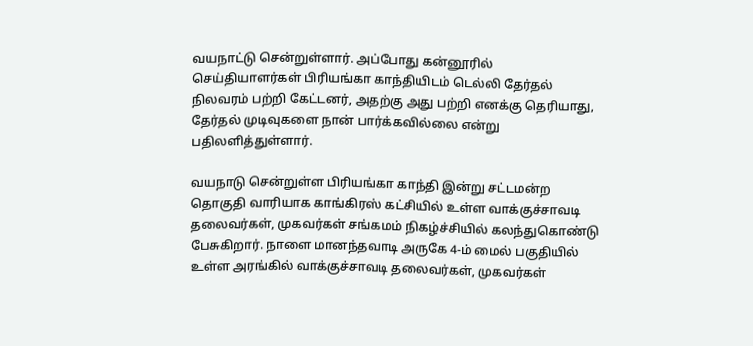வயநாட்டு சென்றுள்ளார். அப்போது கன்னூரில் செய்தியாளர்கள் பிரியங்கா காந்தியிடம் டெல்லி தேர்தல் நிலவரம் பற்றி கேட்டனர், அதற்கு அது பற்றி எனக்கு தெரியாது, தேர்தல் முடிவுகளை நான் பார்க்கவில்லை என்று பதிலளித்துள்ளார்.

வயநாடு சென்றுள்ள பிரியங்கா காந்தி இன்று சட்டமன்ற தொகுதி வாரியாக காங்கிரஸ் கட்சியில் உள்ள வாக்குச்சாவடி தலைவர்கள், முகவர்கள் சங்கமம் நிகழ்ச்சியில் கலந்துகொண்டு பேசுகிறார். நாளை மானந்தவாடி அருகே 4-ம் மைல் பகுதியில் உள்ள அரங்கில் வாக்குச்சாவடி தலைவர்கள், முகவர்கள்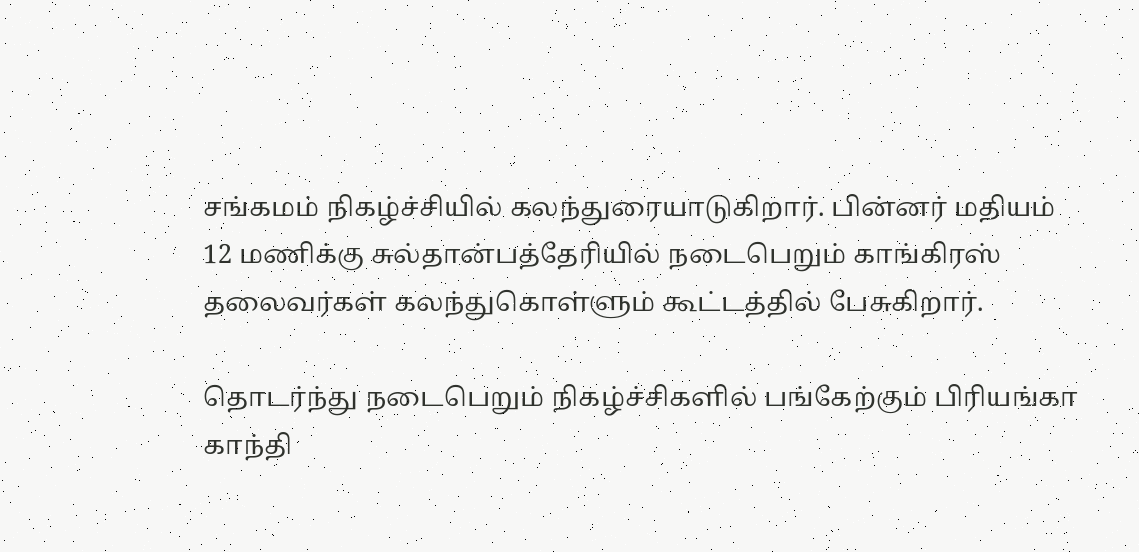சங்கமம் நிகழ்ச்சியில் கலந்துரையாடுகிறார். பின்னர் மதியம் 12 மணிக்கு சுல்தான்பத்தேரியில் நடைபெறும் காங்கிரஸ் தலைவர்கள் கலந்துகொள்ளும் கூட்டத்தில் பேசுகிறார்.

தொடர்ந்து நடைபெறும் நிகழ்ச்சிகளில் பங்கேற்கும் பிரியங்கா காந்தி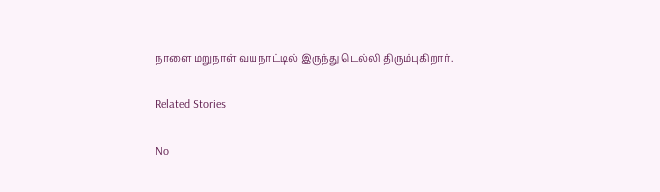நாளை மறுநாள் வயநாட்டில் இருந்து டெல்லி திரும்புகிறார்.

Related Stories

No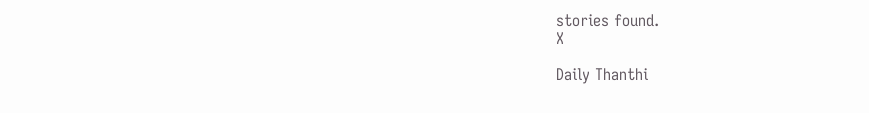stories found.
X

Daily Thanthi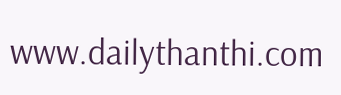www.dailythanthi.com